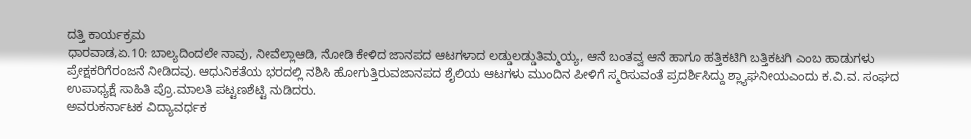ದತ್ತಿ ಕಾರ್ಯಕ್ರಮ
ಧಾರವಾಡ,ಏ.10: ಬಾಲ್ಯದಿಂದಲೇ ನಾವು, ನೀವೆಲ್ಲಾಆಡಿ, ನೋಡಿ ಕೇಳಿದ ಜಾನಪದ ಆಟಗಳಾದ ಲಡ್ಡುಲಡ್ಡುತಿಮ್ಮಯ್ಯ, ಆನೆ ಬಂತವ್ವ ಆನೆ ಹಾಗೂ ಹತ್ತಿಕಟಿಗಿ ಬತ್ತಿಕಟಗಿ ಎಂಬ ಹಾಡುಗಳು ಪ್ರೇಕ್ಷಕರಿಗೆರಂಜನೆ ನೀಡಿದವು. ಆಧುನಿಕತೆಯ ಭರದಲ್ಲಿ ನಶಿಸಿ ಹೋಗುತ್ತಿರುವಜಾನಪದ ಶೈಲಿಯ ಆಟಗಳು ಮುಂದಿನ ಪೀಳಿಗೆ ಸ್ಮರಿಸುವಂತೆ ಪ್ರದರ್ಶಿಸಿದ್ದು ಶ್ಲ್ಯಾಘನೀಯಎಂದು ಕ.ವಿ.ವ. ಸಂಘದ ಉಪಾಧ್ಯಕ್ಷೆ ಸಾಹಿತಿ ಪ್ರೊ.ಮಾಲತಿ ಪಟ್ಟಣಶೆಟ್ಟಿ ನುಡಿದರು.
ಅವರುಕರ್ನಾಟಕ ವಿದ್ಯಾವರ್ಧಕ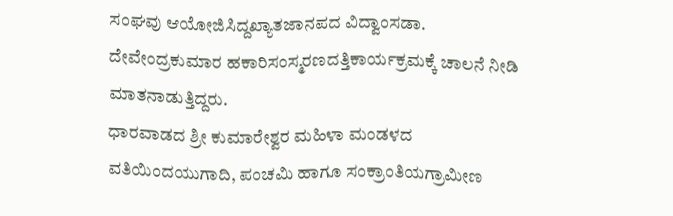ಸಂಘವು ಆಯೋಜಿಸಿದ್ದಖ್ಯಾತಜಾನಪದ ವಿದ್ವಾಂಸಡಾ. ದೇವೇಂದ್ರಕುಮಾರ ಹಕಾರಿಸಂಸ್ಮರಣದತ್ತಿಕಾರ್ಯಕ್ರಮಕ್ಕೆ ಚಾಲನೆ ನೀಡಿ ಮಾತನಾಡುತ್ತಿದ್ದರು.
ಧಾರವಾಡದ ಶ್ರೀ ಕುಮಾರೇಶ್ವರ ಮಹಿಳಾ ಮಂಡಳದ ವತಿಯಿಂದಯುಗಾದಿ, ಪಂಚಮಿ ಹಾಗೂ ಸಂಕ್ರಾಂತಿಯಗ್ರಾಮೀಣ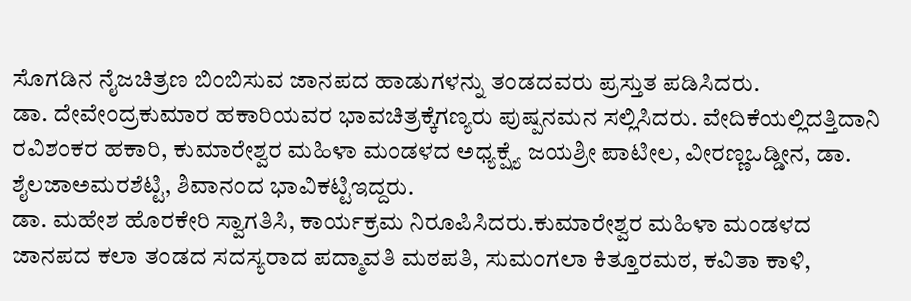ಸೊಗಡಿನ ನೈಜಚಿತ್ರಣ ಬಿಂಬಿಸುವ ಜಾನಪದ ಹಾಡುಗಳನ್ನು ತಂಡದವರು ಪ್ರಸ್ತುತ ಪಡಿಸಿದರು.
ಡಾ. ದೇವೇಂದ್ರಕುಮಾರ ಹಕಾರಿಯವರ ಭಾವಚಿತ್ರಕ್ಕೆಗಣ್ಯರು ಪುಷ್ಪನಮನ ಸಲ್ಲಿಸಿದರು. ವೇದಿಕೆಯಲ್ಲಿದತ್ತಿದಾನಿ ರವಿಶಂಕರ ಹಕಾರಿ, ಕುಮಾರೇಶ್ವರ ಮಹಿಳಾ ಮಂಡಳದ ಅಧ್ಯಕ್ಷ್ಯೆ ಜಯಶ್ರೀ ಪಾಟೀಲ, ವೀರಣ್ಣಒಡ್ಡೀನ, ಡಾ. ಶೈಲಜಾಅಮರಶೆಟ್ಟಿ, ಶಿವಾನಂದ ಭಾವಿಕಟ್ಟಿಇದ್ದರು.
ಡಾ. ಮಹೇಶ ಹೊರಕೇರಿ ಸ್ವಾಗತಿಸಿ, ಕಾರ್ಯಕ್ರಮ ನಿರೂಪಿಸಿದರು.ಕುಮಾರೇಶ್ವರ ಮಹಿಳಾ ಮಂಡಳದ ಜಾನಪದ ಕಲಾ ತಂಡದ ಸದಸ್ಯರಾದ ಪದ್ಮಾವತಿ ಮಠಪತಿ, ಸುಮಂಗಲಾ ಕಿತ್ತೂರಮಠ, ಕವಿತಾ ಕಾಳಿ,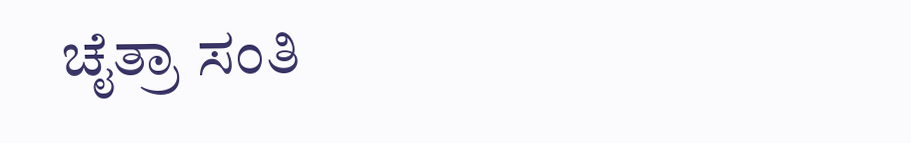ಚೈತ್ರಾ ಸಂತಿ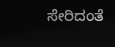ಸೇರಿದಂತೆ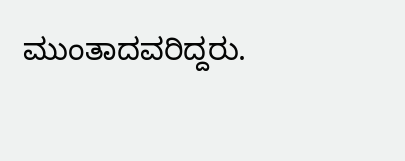ಮುಂತಾದವರಿದ್ದರು.